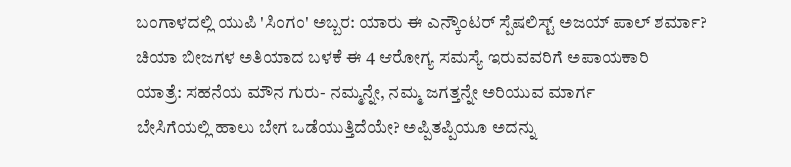ಬಂಗಾಳದಲ್ಲಿ ಯುಪಿ 'ಸಿಂಗಂ' ಅಬ್ಬರ: ಯಾರು ಈ ಎನ್ಕೌಂಟರ್ ಸ್ಪೆಷಲಿಸ್ಟ್ ಅಜಯ್ ಪಾಲ್ ಶರ್ಮಾ?
ಚಿಯಾ ಬೀಜಗಳ ಅತಿಯಾದ ಬಳಕೆ ಈ 4 ಆರೋಗ್ಯ ಸಮಸ್ಯೆ ಇರುವವರಿಗೆ ಅಪಾಯಕಾರಿ
ಯಾತ್ರೆ: ಸಹನೆಯ ಮೌನ ಗುರು- ನಮ್ಮನ್ನೇ, ನಮ್ಮ ಜಗತ್ತನ್ನೇ ಅರಿಯುವ ಮಾರ್ಗ
ಬೇಸಿಗೆಯಲ್ಲಿ ಹಾಲು ಬೇಗ ಒಡೆಯುತ್ತಿದೆಯೇ? ಅಪ್ಪಿತಪ್ಪಿಯೂ ಅದನ್ನು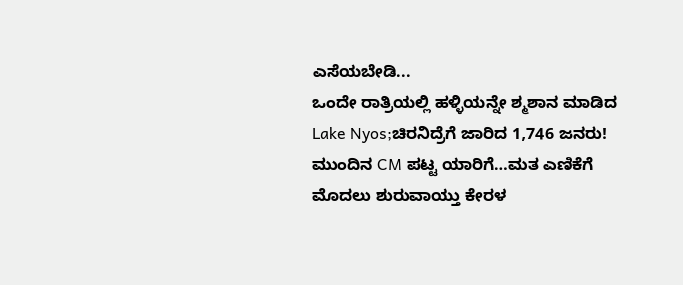ಎಸೆಯಬೇಡಿ...
ಒಂದೇ ರಾತ್ರಿಯಲ್ಲಿ ಹಳ್ಳಿಯನ್ನೇ ಶ್ಮಶಾನ ಮಾಡಿದ Lake Nyos;ಚಿರನಿದ್ರೆಗೆ ಜಾರಿದ 1,746 ಜನರು!
ಮುಂದಿನ CM ಪಟ್ಟ ಯಾರಿಗೆ…ಮತ ಎಣಿಕೆಗೆ ಮೊದಲು ಶುರುವಾಯ್ತು ಕೇರಳ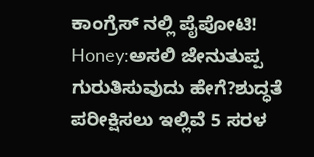ಕಾಂಗ್ರೆಸ್ ನಲ್ಲಿ ಪೈಪೋಟಿ!
Honey:ಅಸಲಿ ಜೇನುತುಪ್ಪ ಗುರುತಿಸುವುದು ಹೇಗೆ?ಶುದ್ಧತೆ ಪರೀಕ್ಷಿಸಲು ಇಲ್ಲಿವೆ 5 ಸರಳ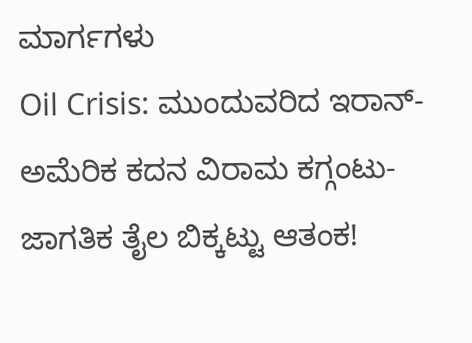ಮಾರ್ಗಗಳು
Oil Crisis: ಮುಂದುವರಿದ ಇರಾನ್-ಅಮೆರಿಕ ಕದನ ವಿರಾಮ ಕಗ್ಗಂಟು-ಜಾಗತಿಕ ತೈಲ ಬಿಕ್ಕಟ್ಟು ಆತಂಕ!